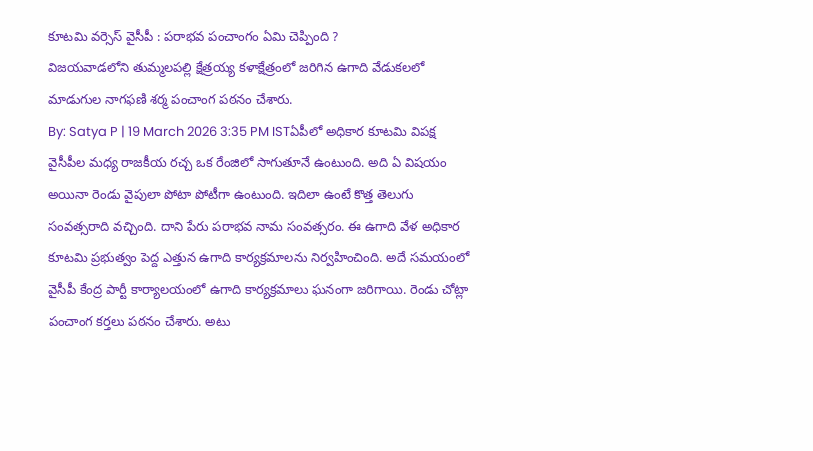కూటమి వర్సెస్ వైసీపీ : పరాభవ పంచాంగం ఏమి చెప్పింది ?
విజయవాడలోని తుమ్మలపల్లి క్షేత్రయ్య కళాక్షేత్రంలో జరిగిన ఉగాది వేడుకలలో మాడుగుల నాగఫణి శర్మ పంచాంగ పఠనం చేశారు.
By: Satya P | 19 March 2026 3:35 PM ISTఏపీలో అధికార కూటమి విపక్ష వైసీపీల మధ్య రాజకీయ రచ్చ ఒక రేంజిలో సాగుతూనే ఉంటుంది. అది ఏ విషయం అయినా రెండు వైపులా పోటా పోటీగా ఉంటుంది. ఇదిలా ఉంటే కొత్త తెలుగు సంవత్సరాది వచ్చింది. దాని పేరు పరాభవ నామ సంవత్సరం. ఈ ఉగాది వేళ అధికార కూటమి ప్రభుత్వం పెద్ద ఎత్తున ఉగాది కార్యక్రమాలను నిర్వహించింది. అదే సమయంలో వైసీపీ కేంద్ర పార్టీ కార్యాలయంలో ఉగాది కార్యక్రమాలు ఘనంగా జరిగాయి. రెండు చోట్లా పంచాంగ కర్తలు పఠనం చేశారు. అటు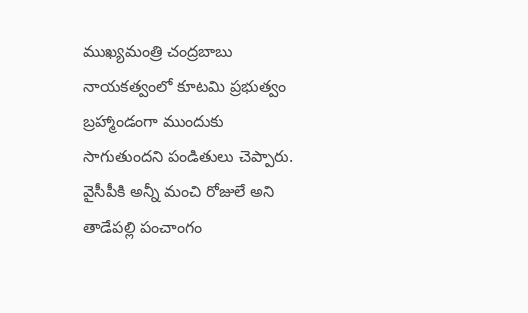ముఖ్యమంత్రి చంద్రబాబు నాయకత్వంలో కూటమి ప్రభుత్వం బ్రహ్మాండంగా ముందుకు సాగుతుందని పండితులు చెప్పారు. వైసీపీకి అన్నీ మంచి రోజులే అని తాడేపల్లి పంచాంగం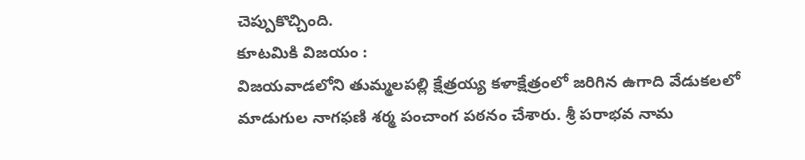చెప్పుకొచ్చింది.
కూటమికి విజయం :
విజయవాడలోని తుమ్మలపల్లి క్షేత్రయ్య కళాక్షేత్రంలో జరిగిన ఉగాది వేడుకలలో మాడుగుల నాగఫణి శర్మ పంచాంగ పఠనం చేశారు. శ్రీ పరాభవ నామ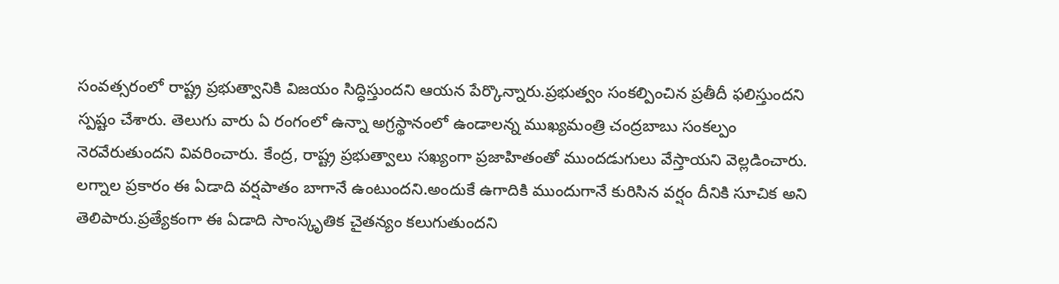సంవత్సరంలో రాష్ట్ర ప్రభుత్వానికి విజయం సిద్ధిస్తుందని ఆయన పేర్కొన్నారు.ప్రభుత్వం సంకల్పించిన ప్రతీదీ ఫలిస్తుందని స్పష్టం చేశారు. తెలుగు వారు ఏ రంగంలో ఉన్నా అగ్రస్థానంలో ఉండాలన్న ముఖ్యమంత్రి చంద్రబాబు సంకల్పం నెరవేరుతుందని వివరించారు. కేంద్ర, రాష్ట్ర ప్రభుత్వాలు సఖ్యంగా ప్రజాహితంతో ముందడుగులు వేస్తాయని వెల్లడించారు. లగ్నాల ప్రకారం ఈ ఏడాది వర్షపాతం బాగానే ఉంటుందని.అందుకే ఉగాదికి ముందుగానే కురిసిన వర్షం దీనికి సూచిక అని తెలిపారు.ప్రత్యేకంగా ఈ ఏడాది సాంస్కృతిక చైతన్యం కలుగుతుందని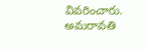వివరించారు. అమరావతి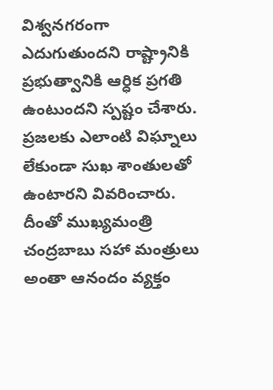విశ్వనగరంగా ఎదుగుతుందని రాష్ట్రానికి ప్రభుత్వానికి ఆర్ధిక ప్రగతి ఉంటుందని స్పష్టం చేశారు. ప్రజలకు ఎలాంటి విఘ్నాలు లేకుండా సుఖ శాంతులతో ఉంటారని వివరించారు. దీంతో ముఖ్యమంత్రి చంద్రబాబు సహా మంత్రులు అంతా ఆనందం వ్యక్తం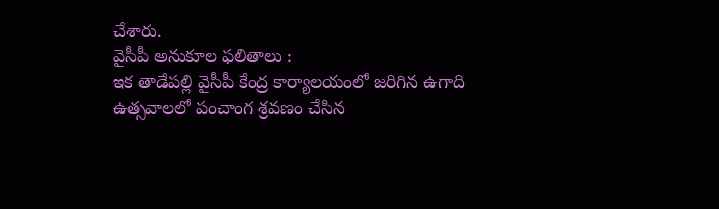చేశారు.
వైసీపీ అనుకూల ఫలితాలు :
ఇక తాడేపల్లి వైసీపీ కేంద్ర కార్యాలయంలో జరిగిన ఉగాది ఉత్సవాలలో పంచాంగ శ్రవణం చేసిన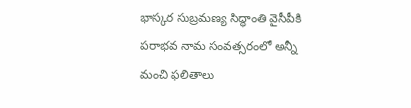భాస్కర సుబ్రమణ్య సిద్ధాంతి వైసీపీకి పరాభవ నామ సంవత్సరంలో అన్నీ మంచి ఫలితాలు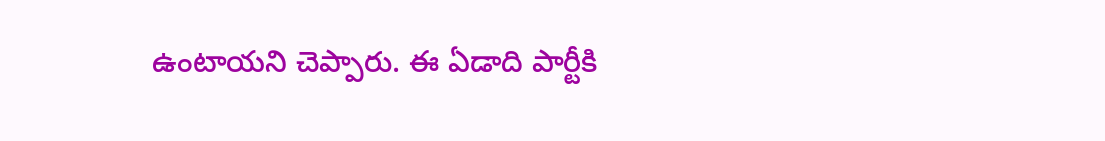ఉంటాయని చెప్పారు. ఈ ఏడాది పార్టీకి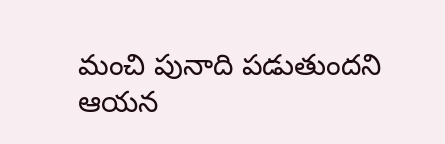మంచి పునాది పడుతుందని ఆయన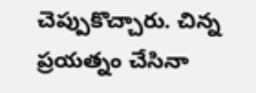చెప్పుకొచ్చారు. చిన్న ప్రయత్నం చేసినా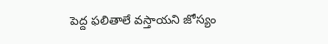పెద్ద ఫలితాలే వస్తాయని జోస్యం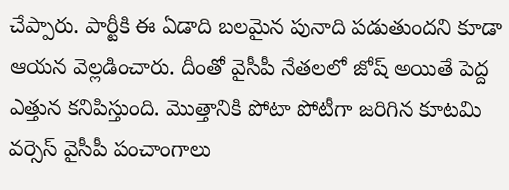చేప్పారు. పార్టీకి ఈ ఏడాది బలమైన పునాది పడుతుందని కూడా ఆయన వెల్లడించారు. దీంతో వైసీపీ నేతలలో జోష్ అయితే పెద్ద ఎత్తున కనిపిస్తుంది. మొత్తానికి పోటా పోటీగా జరిగిన కూటమి వర్సెస్ వైసీపీ పంచాంగాలు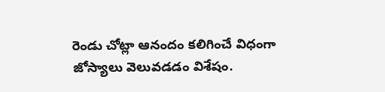రెండు చోట్లా ఆనందం కలిగించే విధంగా జోస్యాలు వెలువడడం విశేషం.